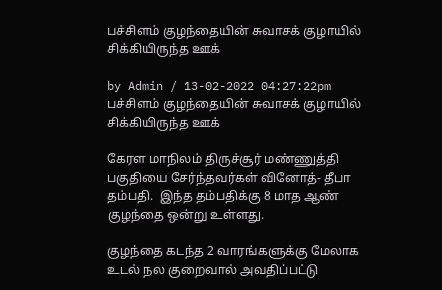பச்சிளம் குழந்தையின் சுவாசக் குழாயில் சிக்கியிருந்த ஊக்

by Admin / 13-02-2022 04:27:22pm
பச்சிளம் குழந்தையின் சுவாசக் குழாயில் சிக்கியிருந்த ஊக்

கேரள மாநிலம் திருச்சூர் மண்ணுத்தி பகுதியை சேர்ந்தவர்கள் வினோத்- தீபா தம்பதி.  இந்த தம்பதிக்கு 8 மாத ஆண் குழந்தை ஒன்று உள்ளது.

குழந்தை கடந்த 2 வாரங்களுக்கு மேலாக  உடல் நல குறைவால் அவதிப்பட்டு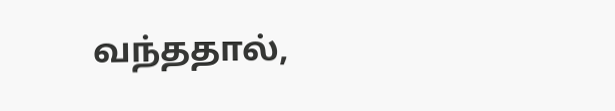வந்ததால்,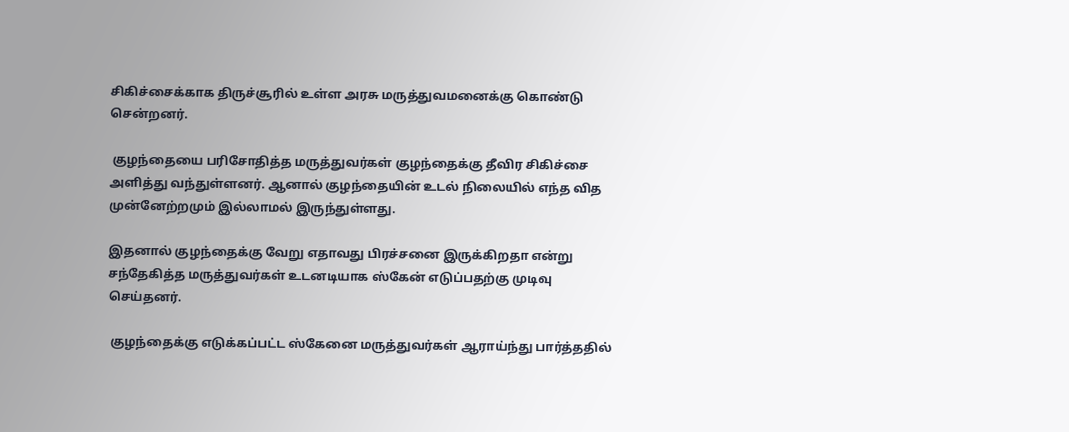சிகிச்சைக்காக திருச்சூரில் உள்ள அரசு மருத்துவமனைக்கு கொண்டு சென்றனர்.

 குழந்தையை பரிசோதித்த மருத்துவர்கள் குழந்தைக்கு தீவிர சிகிச்சை அளித்து வந்துள்ளனர். ஆனால் குழந்தையின் உடல் நிலையில் எந்த வித முன்னேற்றமும் இல்லாமல் இருந்துள்ளது.

இதனால் குழந்தைக்கு வேறு எதாவது பிரச்சனை இருக்கிறதா என்று சந்தேகித்த மருத்துவர்கள் உடனடியாக ஸ்கேன் எடுப்பதற்கு முடிவு செய்தனர்.

 குழந்தைக்கு எடுக்கப்பட்ட ஸ்கேனை மருத்துவர்கள் ஆராய்ந்து பார்த்ததில்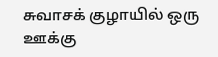சுவாசக் குழாயில் ஒரு ஊக்கு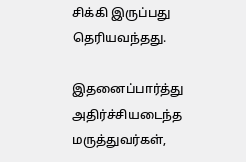சிக்கி இருப்பது தெரியவந்தது.

இதனைப்பார்த்து அதிர்ச்சியடைந்த மருத்துவர்கள்,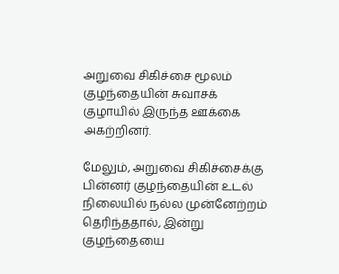அறுவை சிகிச்சை மூலம் குழந்தையின் சுவாசக் குழாயில் இருந்த ஊக்கை அகற்றினர்.

மேலும், அறுவை சிகிச்சைக்கு பின்னர் குழந்தையின் உடல் நிலையில் நல்ல முன்னேற்றம் தெரிந்ததால், இன்று குழந்தையை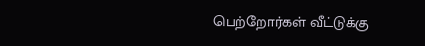பெற்றோர்கள் வீட்டுக்கு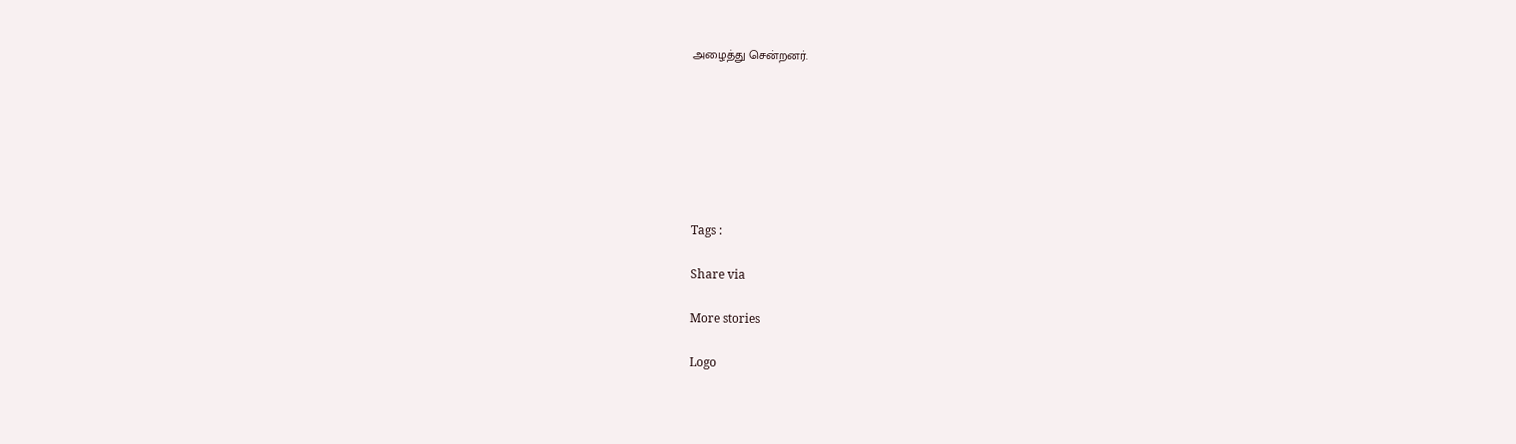அழைத்து சென்றனர்.







Tags :

Share via

More stories

Logo